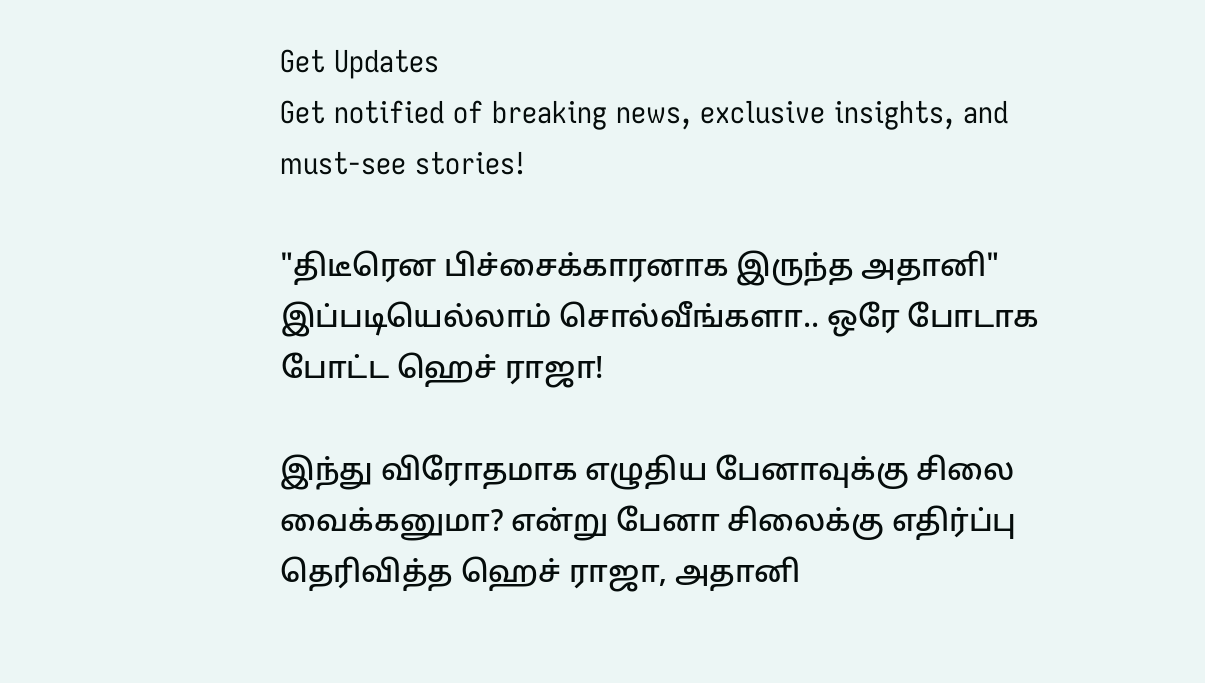Get Updates
Get notified of breaking news, exclusive insights, and must-see stories!

"திடீரென பிச்சைக்காரனாக இருந்த அதானி" இப்படியெல்லாம் சொல்வீங்களா.. ஒரே போடாக போட்ட ஹெச் ராஜா!

இந்து விரோதமாக எழுதிய பேனாவுக்கு சிலை வைக்கனுமா? என்று பேனா சிலைக்கு எதிர்ப்பு தெரிவித்த ஹெச் ராஜா, அதானி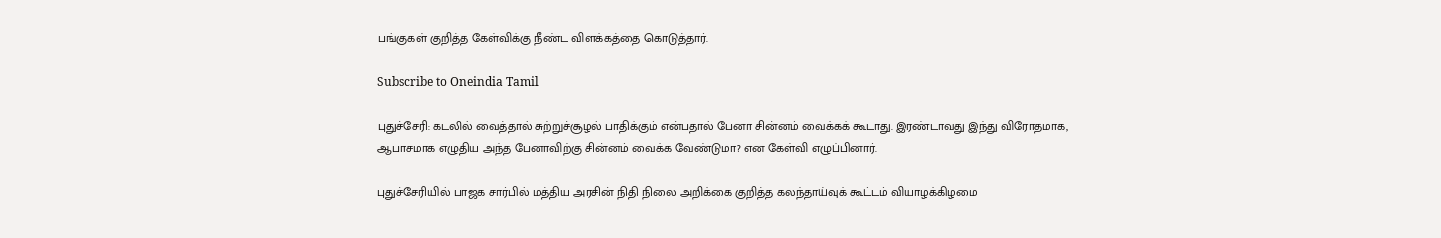பங்குகள் குறித்த கேள்விக்கு நீண்ட விளக்கத்தை கொடுத்தார்.

Subscribe to Oneindia Tamil

புதுச்சேரி: கடலில் வைத்தால் சுற்றுச்சூழல் பாதிக்கும் என்பதால் பேனா சின்னம் வைக்கக் கூடாது. இரண்டாவது இந்து விரோதமாக, ஆபாசமாக எழுதிய அந்த பேனாவிற்கு சின்னம் வைக்க வேண்டுமா? என கேள்வி எழுப்பினார்.

புதுச்சேரியில் பாஜக சார்பில் மத்திய அரசின் நிதி நிலை அறிக்கை குறித்த கலந்தாய்வுக் கூட்டம் வியாழக்கிழமை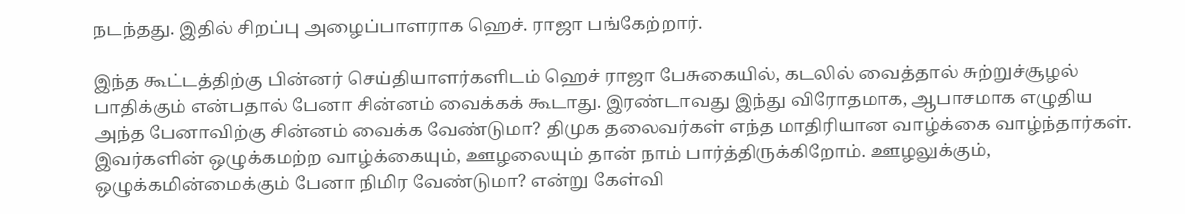நடந்தது. இதில் சிறப்பு அழைப்பாளராக ஹெச். ராஜா பங்கேற்றார்.

இந்த கூட்டத்திற்கு பின்னர் செய்தியாளர்களிடம் ஹெச் ராஜா பேசுகையில், கடலில் வைத்தால் சுற்றுச்சூழல் பாதிக்கும் என்பதால் பேனா சின்னம் வைக்கக் கூடாது. இரண்டாவது இந்து விரோதமாக, ஆபாசமாக எழுதிய அந்த பேனாவிற்கு சின்னம் வைக்க வேண்டுமா? திமுக தலைவர்கள் எந்த மாதிரியான வாழ்க்கை வாழ்ந்தார்கள். இவர்களின் ஒழுக்கமற்ற வாழ்க்கையும், ஊழலையும் தான் நாம் பார்த்திருக்கிறோம். ஊழலுக்கும், ஒழுக்கமின்மைக்கும் பேனா நிமிர வேண்டுமா? என்று கேள்வி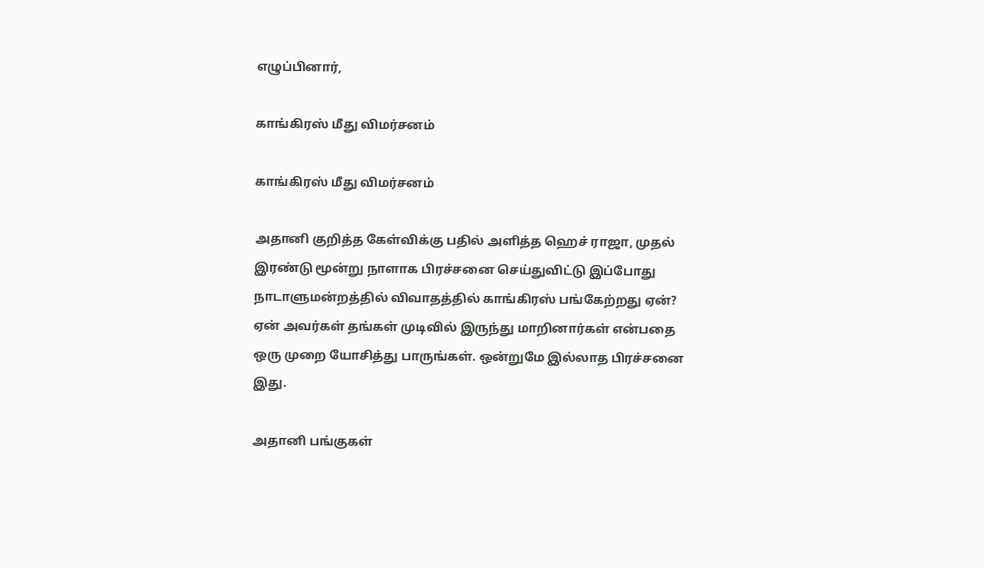எழுப்பினார்,

காங்கிரஸ் மீது விமர்சனம்

காங்கிரஸ் மீது விமர்சனம்

அதானி குறித்த கேள்விக்கு பதில் அளித்த ஹெச் ராஜா, முதல் இரண்டு மூன்று நாளாக பிரச்சனை செய்துவிட்டு இப்போது நாடாளுமன்றத்தில் விவாதத்தில் காங்கிரஸ் பங்கேற்றது ஏன்? ஏன் அவர்கள் தங்கள் முடிவில் இருந்து மாறினார்கள் என்பதை ஒரு முறை யோசித்து பாருங்கள். ஒன்றுமே இல்லாத பிரச்சனை இது.

அதானி பங்குகள்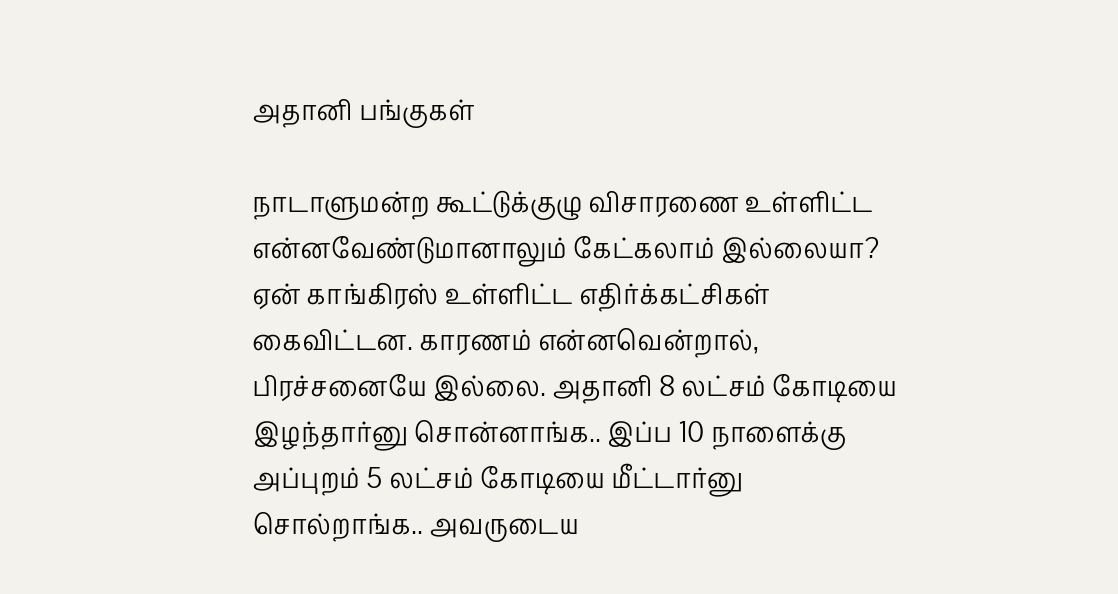அதானி பங்குகள்

நாடாளுமன்ற கூட்டுக்குழு விசாரணை உள்ளிட்ட என்னவேண்டுமானாலும் கேட்கலாம் இல்லையா? ஏன் காங்கிரஸ் உள்ளிட்ட எதிர்க்கட்சிகள் கைவிட்டன. காரணம் என்னவென்றால், பிரச்சனையே இல்லை. அதானி 8 லட்சம் கோடியை இழந்தார்னு சொன்னாங்க.. இப்ப 10 நாளைக்கு அப்புறம் 5 லட்சம் கோடியை மீட்டார்னு சொல்றாங்க.. அவருடைய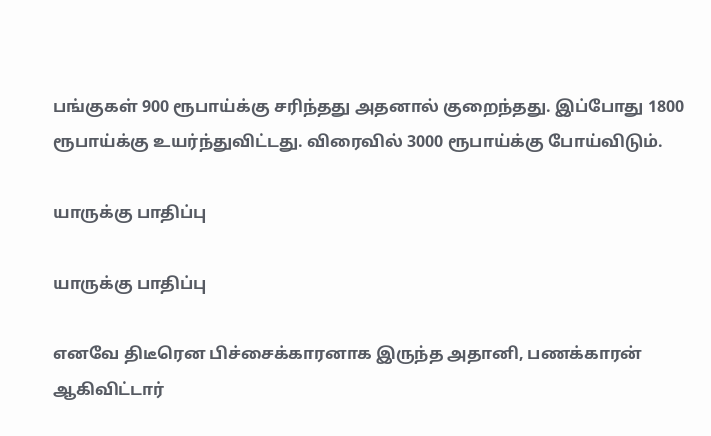பங்குகள் 900 ரூபாய்க்கு சரிந்தது அதனால் குறைந்தது. இப்போது 1800 ரூபாய்க்கு உயர்ந்துவிட்டது. விரைவில் 3000 ரூபாய்க்கு போய்விடும்.

யாருக்கு பாதிப்பு

யாருக்கு பாதிப்பு

எனவே திடீரென பிச்சைக்காரனாக இருந்த அதானி, பணக்காரன் ஆகிவிட்டார்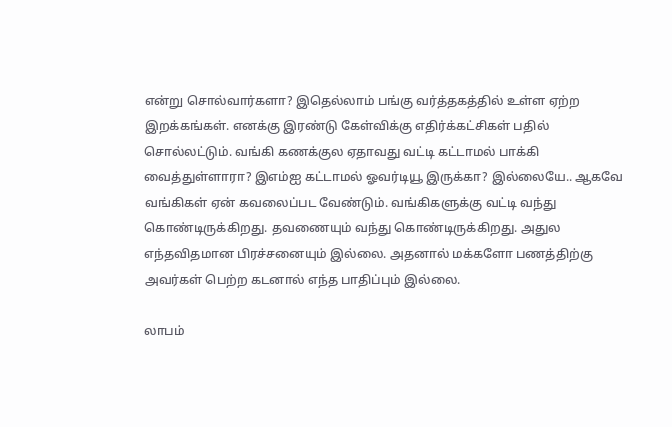என்று சொல்வார்களா? இதெல்லாம் பங்கு வர்த்தகத்தில் உள்ள ஏற்ற இறக்கங்கள். எனக்கு இரண்டு கேள்விக்கு எதிர்க்கட்சிகள் பதில் சொல்லட்டும். வங்கி கணக்குல ஏதாவது வட்டி கட்டாமல் பாக்கி வைத்துள்ளாரா? இஎம்ஐ கட்டாமல் ஓவர்டியூ இருக்கா? இல்லையே.. ஆகவே வங்கிகள் ஏன் கவலைப்பட வேண்டும். வங்கிகளுக்கு வட்டி வந்து கொண்டிருக்கிறது. தவணையும் வந்து கொண்டிருக்கிறது. அதுல எந்தவிதமான பிரச்சனையும் இல்லை. அதனால் மக்களோ பணத்திற்கு அவர்கள் பெற்ற கடனால் எந்த பாதிப்பும் இல்லை.

லாபம்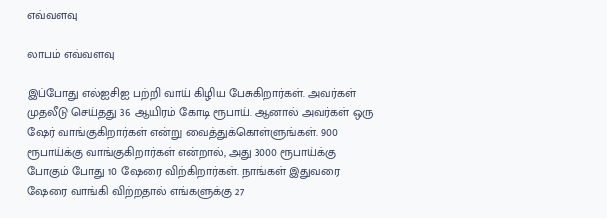எவ்வளவு

லாபம் எவ்வளவு

இப்போது எல்ஐசிஐ பற்றி வாய் கிழிய பேசுகிறார்கள். அவர்கள் முதலீடு செய்தது 36 ஆயிரம் கோடி ரூபாய். ஆனால் அவர்கள் ஒரு ஷேர் வாங்குகிறார்கள் என்று வைத்துக்கொள்ளுங்கள். 900 ரூபாய்க்கு வாங்குகிறார்கள் என்றால், அது 3000 ரூபாய்க்கு போகும் போது 10 ஷேரை விற்கிறார்கள். நாங்கள் இதுவரை ஷேரை வாங்கி விற்றதால் எங்களுக்கு 27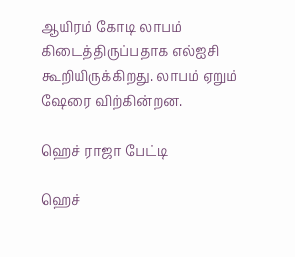ஆயிரம் கோடி லாபம் கிடைத்திருப்பதாக எல்ஐசி கூறியிருக்கிறது. லாபம் ஏறும் ஷேரை விற்கின்றன.

ஹெச் ராஜா பேட்டி

ஹெச்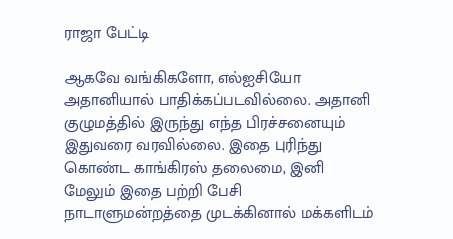ராஜா பேட்டி

ஆகவே வங்கிகளோ, எல்ஐசியோ அதானியால் பாதிக்கப்படவில்லை. அதானி குழுமத்தில் இருந்து எந்த பிரச்சனையும் இதுவரை வரவில்லை. இதை புரிந்து கொண்ட காங்கிரஸ் தலைமை, இனி மேலும் இதை பற்றி பேசி நாடாளுமன்றத்தை முடக்கினால் மக்களிடம்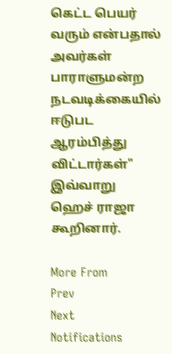கெட்ட பெயர் வரும் என்பதால் அவர்கள் பாராளுமன்ற நடவடிக்கையில் ஈடுபட ஆரம்பித்து விட்டார்கள்" இவ்வாறு ஹெச் ராஜா கூறினார்.

More From
Prev
Next
Notifications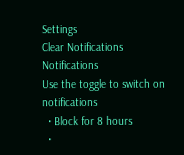Settings
Clear Notifications
Notifications
Use the toggle to switch on notifications
  • Block for 8 hours
  •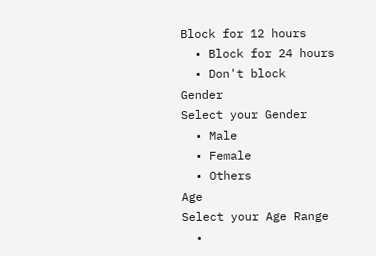Block for 12 hours
  • Block for 24 hours
  • Don't block
Gender
Select your Gender
  • Male
  • Female
  • Others
Age
Select your Age Range
  •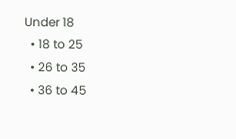Under 18
  • 18 to 25
  • 26 to 35
  • 36 to 45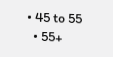• 45 to 55
  • 55+